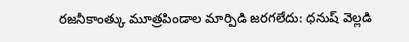రజనీకాంత్కు మూత్రపిండాల మార్పిడి జరగలేదు: ధనుష్ వెల్లడి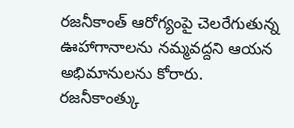రజనీకాంత్ ఆరోగ్యంపై చెలరేగుతున్న ఊహాగానాలను నమ్మవద్దని ఆయన అభిమానులను కోరారు. రజనీకాంత్కు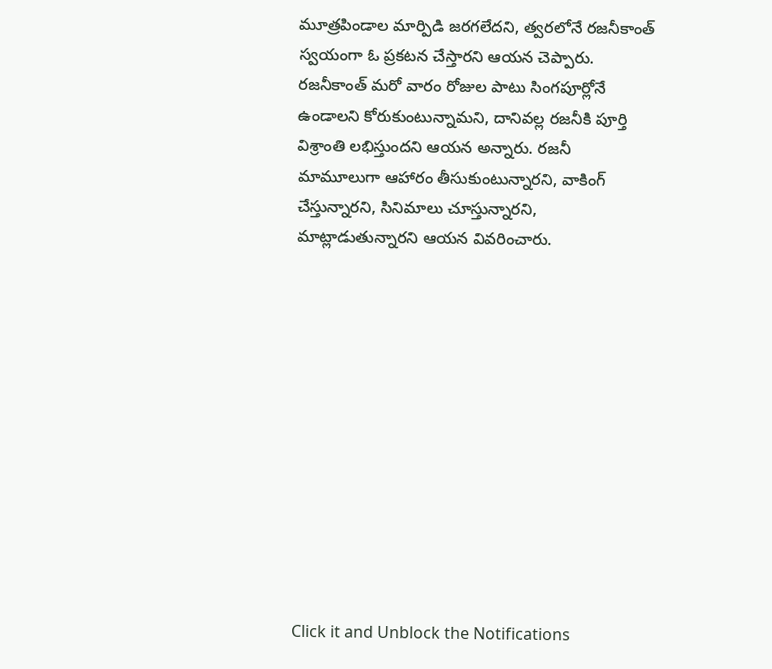మూత్రపిండాల మార్పిడి జరగలేదని, త్వరలోనే రజనీకాంత్ స్వయంగా ఓ ప్రకటన చేస్తారని ఆయన చెప్పారు. రజనీకాంత్ మరో వారం రోజుల పాటు సింగపూర్లోనే ఉండాలని కోరుకుంటున్నామని, దానివల్ల రజనీకి పూర్తి విశ్రాంతి లభిస్తుందని ఆయన అన్నారు. రజనీ మామూలుగా ఆహారం తీసుకుంటున్నారని, వాకింగ్ చేస్తున్నారని, సినిమాలు చూస్తున్నారని, మాట్లాడుతున్నారని ఆయన వివరించారు.












Click it and Unblock the Notifications